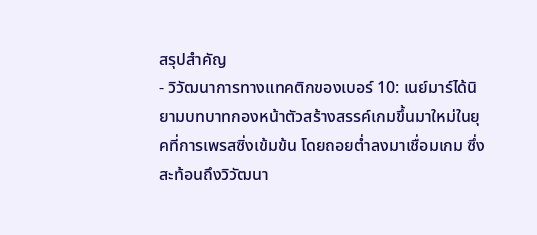สรุปสำคัญ
- วิวัฒนาการทางแทคติกของเบอร์ 10: เนย์มาร์ได้นิยามบทบาทกองหน้าตัวสร้างสรรค์เกมขึ้นมาใหม่ในยุคที่การเพรสซิ่งเข้มข้น โดยถอยต่ำลงมาเชื่อมเกม ซึ่งสะท้อนถึงวิวัฒนา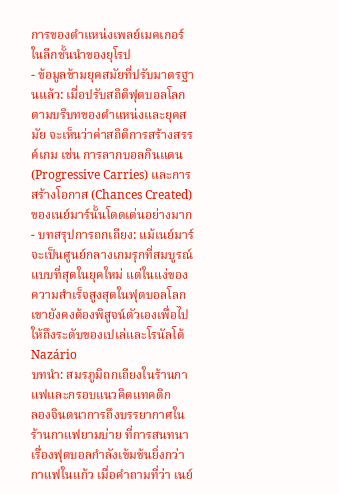การของตำแหน่งเพลย์เมคเกอร์ในลีกชั้นนำของยุโรป
- ข้อมูลข้ามยุคสมัยที่ปรับมาตรฐานแล้ว: เมื่อปรับสถิติฟุตบอลโลกตามบริบทของตำแหน่งและยุคสมัย จะเห็นว่าค่าสถิติการสร้างสรรค์เกม เช่น การลากบอลกินแดน (Progressive Carries) และการสร้างโอกาส (Chances Created) ของเนย์มาร์นั้นโดดเด่นอย่างมาก
- บทสรุปการถกเถียง: แม้เนย์มาร์จะเป็นศูนย์กลางเกมรุกที่สมบูรณ์แบบที่สุดในยุคใหม่ แต่ในแง่ของความสำเร็จสูงสุดในฟุตบอลโลก เขายังคงต้องพิสูจน์ตัวเองเพื่อไปให้ถึงระดับของเปเล่และโรนัลโด้ Nazário
บทนำ: สมรภูมิถกเถียงในร้านกาแฟและกรอบแนวคิดแทคติก
ลองจินตนาการถึงบรรยากาศในร้านกาแฟยามบ่าย ที่การสนทนาเรื่องฟุตบอลกำลังเข้มข้นยิ่งกว่ากาแฟในแก้ว เมื่อคำถามที่ว่า เนย์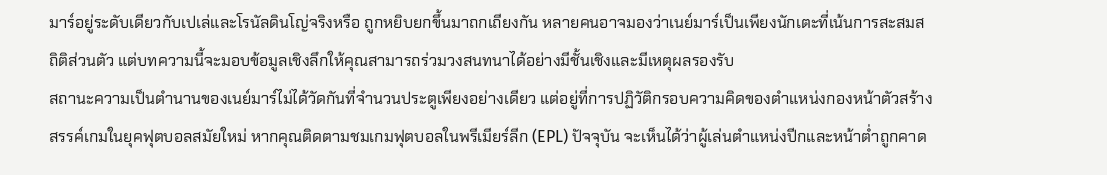มาร์อยู่ระดับเดียวกับเปเล่และโรนัลดินโญ่จริงหรือ ถูกหยิบยกขึ้นมาถกเถียงกัน หลายคนอาจมองว่าเนย์มาร์เป็นเพียงนักเตะที่เน้นการสะสมสถิติส่วนตัว แต่บทความนี้จะมอบข้อมูลเชิงลึกให้คุณสามารถร่วมวงสนทนาได้อย่างมีชั้นเชิงและมีเหตุผลรองรับ
สถานะความเป็นตำนานของเนย์มาร์ไม่ได้วัดกันที่จำนวนประตูเพียงอย่างเดียว แต่อยู่ที่การปฏิวัติกรอบความคิดของตำแหน่งกองหน้าตัวสร้างสรรค์เกมในยุคฟุตบอลสมัยใหม่ หากคุณติดตามชมเกมฟุตบอลในพรีเมียร์ลีก (EPL) ปัจจุบัน จะเห็นได้ว่าผู้เล่นตำแหน่งปีกและหน้าต่ำถูกคาด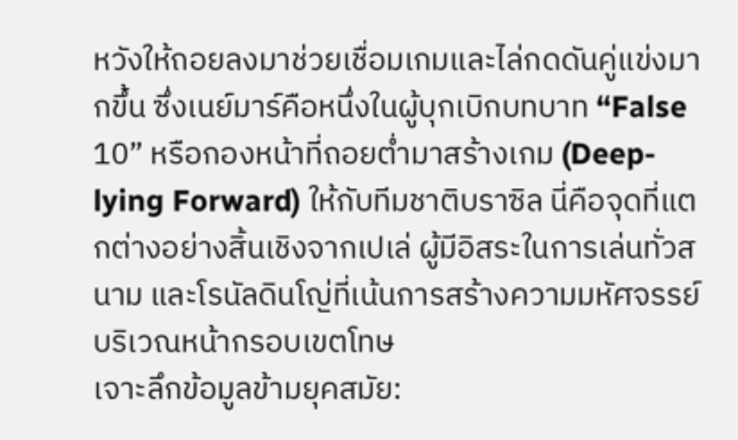หวังให้ถอยลงมาช่วยเชื่อมเกมและไล่กดดันคู่แข่งมากขึ้น ซึ่งเนย์มาร์คือหนึ่งในผู้บุกเบิกบทบาท “False 10” หรือกองหน้าที่ถอยต่ำมาสร้างเกม (Deep-lying Forward) ให้กับทีมชาติบราซิล นี่คือจุดที่แตกต่างอย่างสิ้นเชิงจากเปเล่ ผู้มีอิสระในการเล่นทั่วสนาม และโรนัลดินโญ่ที่เน้นการสร้างความมหัศจรรย์บริเวณหน้ากรอบเขตโทษ
เจาะลึกข้อมูลข้ามยุคสมัย: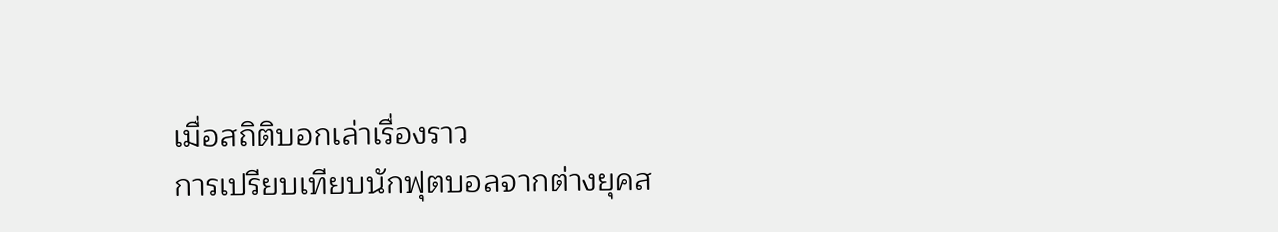เมื่อสถิติบอกเล่าเรื่องราว
การเปรียบเทียบนักฟุตบอลจากต่างยุคส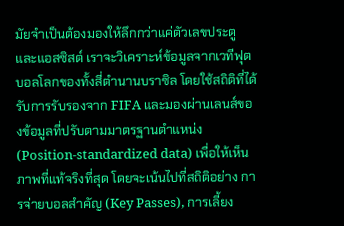มัยจำเป็นต้องมองให้ลึกกว่าแค่ตัวเลขประตูและแอสซิสต์ เราจะวิเคราะห์ข้อมูลจากเวทีฟุตบอลโลกของทั้งสี่ตำนานบราซิล โดยใช้สถิติที่ได้รับการรับรองจาก FIFA และมองผ่านเลนส์ของข้อมูลที่ปรับตามมาตรฐานตำแหน่ง (Position-standardized data) เพื่อให้เห็นภาพที่แท้จริงที่สุด โดยจะเน้นไปที่สถิติอย่าง การจ่ายบอลสำคัญ (Key Passes), การเลี้ยง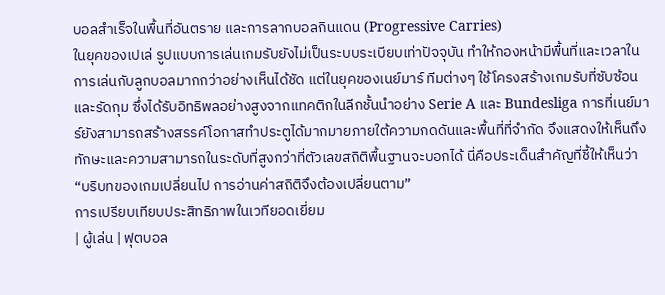บอลสำเร็จในพื้นที่อันตราย และการลากบอลกินแดน (Progressive Carries)
ในยุคของเปเล่ รูปแบบการเล่นเกมรับยังไม่เป็นระบบระเบียบเท่าปัจจุบัน ทำให้กองหน้ามีพื้นที่และเวลาในการเล่นกับลูกบอลมากกว่าอย่างเห็นได้ชัด แต่ในยุคของเนย์มาร์ ทีมต่างๆ ใช้โครงสร้างเกมรับที่ซับซ้อนและรัดกุม ซึ่งได้รับอิทธิพลอย่างสูงจากแทคติกในลีกชั้นนำอย่าง Serie A และ Bundesliga การที่เนย์มาร์ยังสามารถสร้างสรรค์โอกาสทำประตูได้มากมายภายใต้ความกดดันและพื้นที่ที่จำกัด จึงแสดงให้เห็นถึงทักษะและความสามารถในระดับที่สูงกว่าที่ตัวเลขสถิติพื้นฐานจะบอกได้ นี่คือประเด็นสำคัญที่ชี้ให้เห็นว่า “บริบทของเกมเปลี่ยนไป การอ่านค่าสถิติจึงต้องเปลี่ยนตาม”
การเปรียบเทียบประสิทธิภาพในเวทียอดเยี่ยม
| ผู้เล่น | ฟุตบอล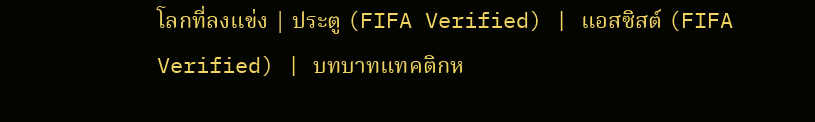โลกที่ลงแข่ง | ประตู (FIFA Verified) | แอสซิสต์ (FIFA Verified) | บทบาทแทคติกห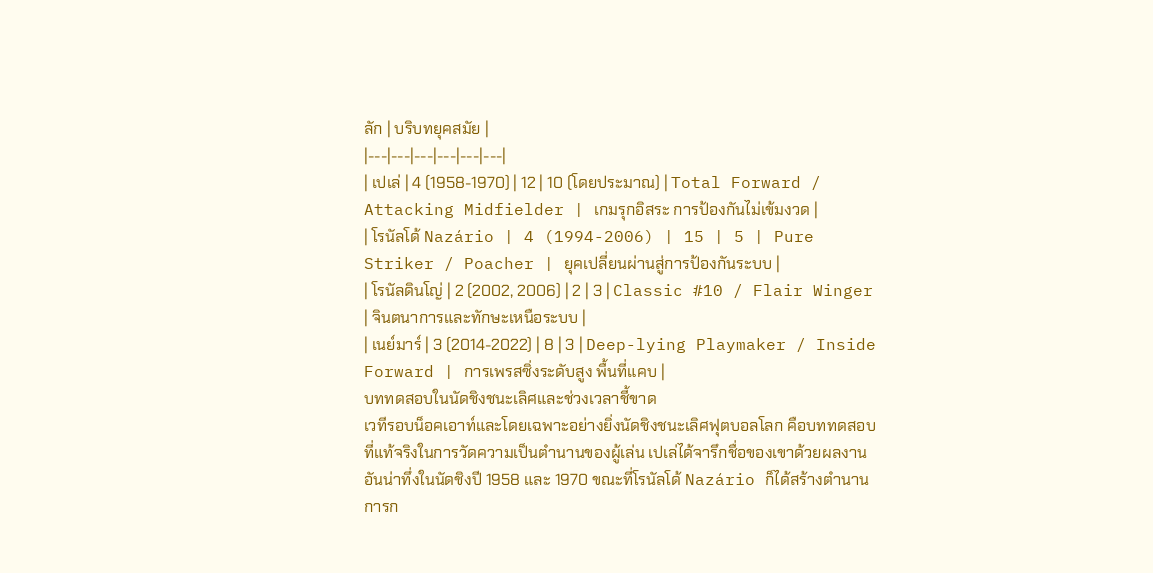ลัก | บริบทยุคสมัย |
|---|---|---|---|---|---|
| เปเล่ | 4 (1958-1970) | 12 | 10 (โดยประมาณ) | Total Forward / Attacking Midfielder | เกมรุกอิสระ การป้องกันไม่เข้มงวด |
| โรนัลโด้ Nazário | 4 (1994-2006) | 15 | 5 | Pure Striker / Poacher | ยุคเปลี่ยนผ่านสู่การป้องกันระบบ |
| โรนัลดินโญ่ | 2 (2002, 2006) | 2 | 3 | Classic #10 / Flair Winger | จินตนาการและทักษะเหนือระบบ |
| เนย์มาร์ | 3 (2014-2022) | 8 | 3 | Deep-lying Playmaker / Inside Forward | การเพรสซิ่งระดับสูง พื้นที่แคบ |
บททดสอบในนัดชิงชนะเลิศและช่วงเวลาชี้ขาด
เวทีรอบน็อคเอาท์และโดยเฉพาะอย่างยิ่งนัดชิงชนะเลิศฟุตบอลโลก คือบททดสอบที่แท้จริงในการวัดความเป็นตำนานของผู้เล่น เปเล่ได้จารึกชื่อของเขาด้วยผลงานอันน่าทึ่งในนัดชิงปี 1958 และ 1970 ขณะที่โรนัลโด้ Nazário ก็ได้สร้างตำนานการก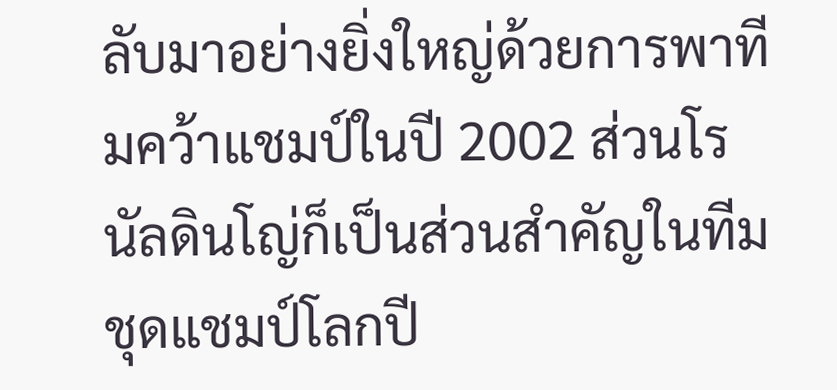ลับมาอย่างยิ่งใหญ่ด้วยการพาทีมคว้าแชมป์ในปี 2002 ส่วนโรนัลดินโญ่ก็เป็นส่วนสำคัญในทีมชุดแชมป์โลกปี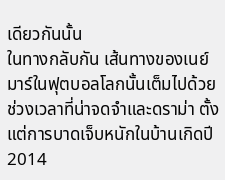เดียวกันนั้น
ในทางกลับกัน เส้นทางของเนย์มาร์ในฟุตบอลโลกนั้นเต็มไปด้วยช่วงเวลาที่น่าจดจำและดราม่า ตั้งแต่การบาดเจ็บหนักในบ้านเกิดปี 2014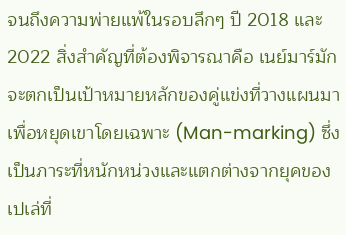จนถึงความพ่ายแพ้ในรอบลึกๆ ปี 2018 และ 2022 สิ่งสำคัญที่ต้องพิจารณาคือ เนย์มาร์มักจะตกเป็นเป้าหมายหลักของคู่แข่งที่วางแผนมาเพื่อหยุดเขาโดยเฉพาะ (Man-marking) ซึ่งเป็นภาระที่หนักหน่วงและแตกต่างจากยุคของเปเล่ที่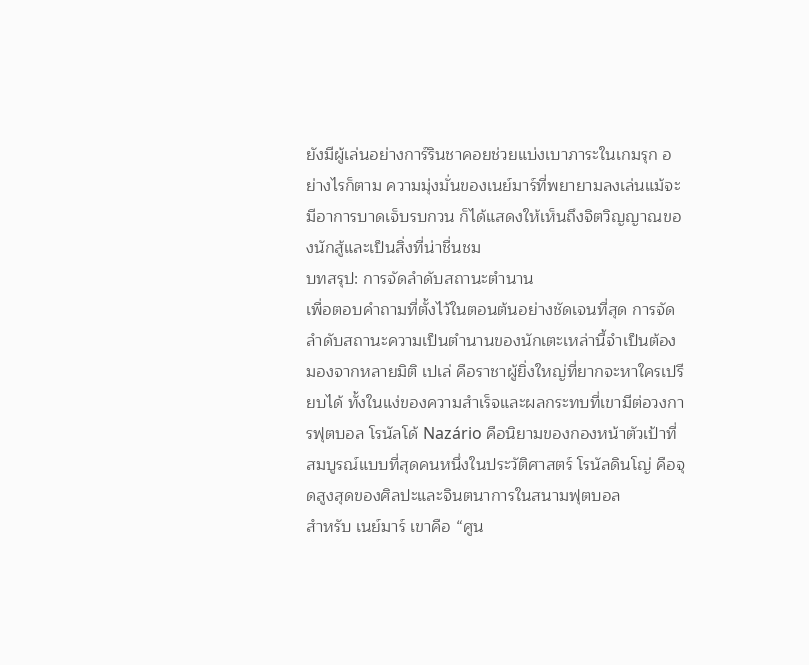ยังมีผู้เล่นอย่างการ์รินชาคอยช่วยแบ่งเบาภาระในเกมรุก อย่างไรก็ตาม ความมุ่งมั่นของเนย์มาร์ที่พยายามลงเล่นแม้จะมีอาการบาดเจ็บรบกวน ก็ได้แสดงให้เห็นถึงจิตวิญญาณของนักสู้และเป็นสิ่งที่น่าชื่นชม
บทสรุป: การจัดลำดับสถานะตำนาน
เพื่อตอบคำถามที่ตั้งไว้ในตอนต้นอย่างชัดเจนที่สุด การจัดลำดับสถานะความเป็นตำนานของนักเตะเหล่านี้จำเป็นต้องมองจากหลายมิติ เปเล่ คือราชาผู้ยิ่งใหญ่ที่ยากจะหาใครเปรียบได้ ทั้งในแง่ของความสำเร็จและผลกระทบที่เขามีต่อวงการฟุตบอล โรนัลโด้ Nazário คือนิยามของกองหน้าตัวเป้าที่สมบูรณ์แบบที่สุดคนหนึ่งในประวัติศาสตร์ โรนัลดินโญ่ คือจุดสูงสุดของศิลปะและจินตนาการในสนามฟุตบอล
สำหรับ เนย์มาร์ เขาคือ “ศูน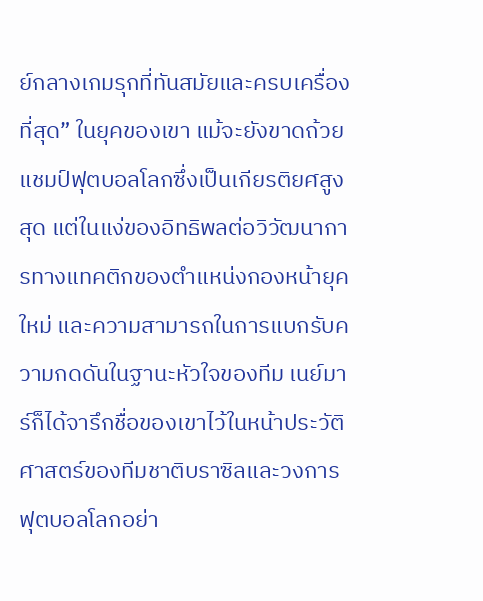ย์กลางเกมรุกที่ทันสมัยและครบเครื่องที่สุด” ในยุคของเขา แม้จะยังขาดถ้วยแชมป์ฟุตบอลโลกซึ่งเป็นเกียรติยศสูงสุด แต่ในแง่ของอิทธิพลต่อวิวัฒนาการทางแทคติกของตำแหน่งกองหน้ายุคใหม่ และความสามารถในการแบกรับความกดดันในฐานะหัวใจของทีม เนย์มาร์ก็ได้จารึกชื่อของเขาไว้ในหน้าประวัติศาสตร์ของทีมชาติบราซิลและวงการฟุตบอลโลกอย่า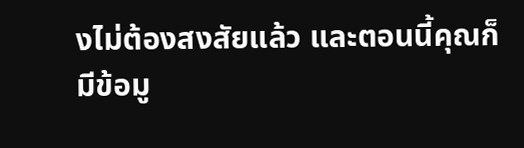งไม่ต้องสงสัยแล้ว และตอนนี้คุณก็มีข้อมู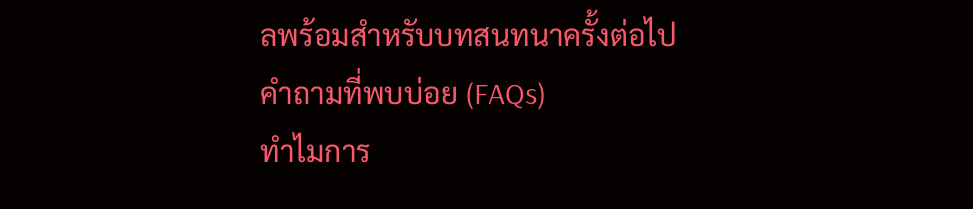ลพร้อมสำหรับบทสนทนาครั้งต่อไป
คำถามที่พบบ่อย (FAQs)
ทำไมการ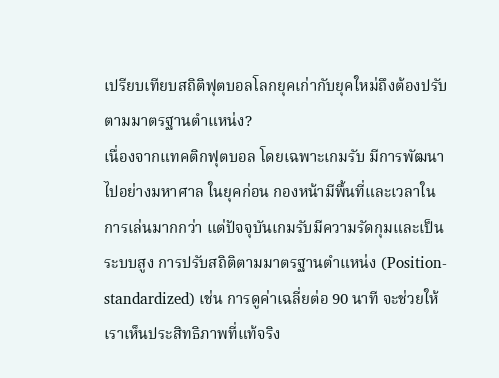เปรียบเทียบสถิติฟุตบอลโลกยุคเก่ากับยุคใหม่ถึงต้องปรับตามมาตรฐานตำแหน่ง?
เนื่องจากแทคติกฟุตบอล โดยเฉพาะเกมรับ มีการพัฒนาไปอย่างมหาศาล ในยุคก่อน กองหน้ามีพื้นที่และเวลาในการเล่นมากกว่า แต่ปัจจุบันเกมรับมีความรัดกุมและเป็นระบบสูง การปรับสถิติตามมาตรฐานตำแหน่ง (Position-standardized) เช่น การดูค่าเฉลี่ยต่อ 90 นาที จะช่วยให้เราเห็นประสิทธิภาพที่แท้จริง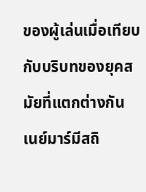ของผู้เล่นเมื่อเทียบกับบริบทของยุคสมัยที่แตกต่างกัน
เนย์มาร์มีสถิ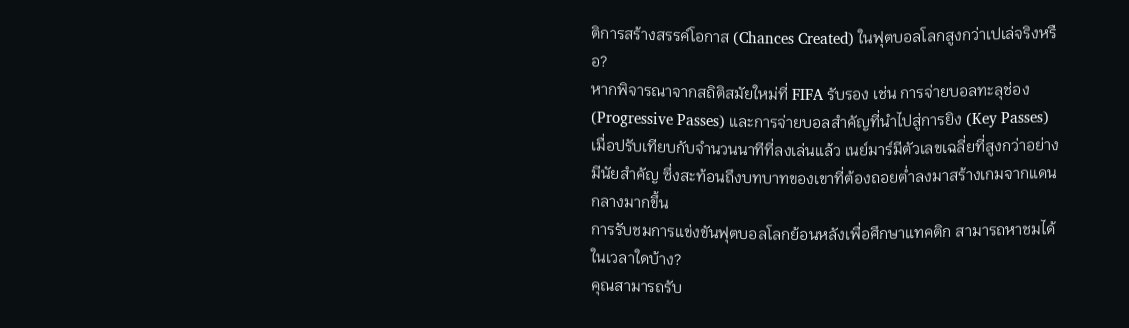ติการสร้างสรรค์โอกาส (Chances Created) ในฟุตบอลโลกสูงกว่าเปเล่จริงหรือ?
หากพิจารณาจากสถิติสมัยใหม่ที่ FIFA รับรอง เช่น การจ่ายบอลทะลุช่อง (Progressive Passes) และการจ่ายบอลสำคัญที่นำไปสู่การยิง (Key Passes) เมื่อปรับเทียบกับจำนวนนาทีที่ลงเล่นแล้ว เนย์มาร์มีตัวเลขเฉลี่ยที่สูงกว่าอย่างมีนัยสำคัญ ซึ่งสะท้อนถึงบทบาทของเขาที่ต้องถอยต่ำลงมาสร้างเกมจากแดนกลางมากขึ้น
การรับชมการแข่งขันฟุตบอลโลกย้อนหลังเพื่อศึกษาแทคติก สามารถหาชมได้ในเวลาใดบ้าง?
คุณสามารถรับ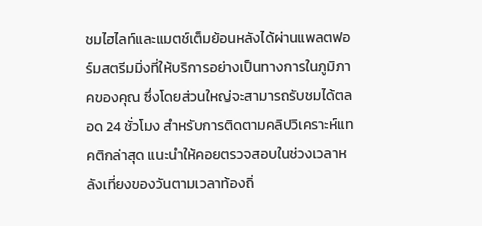ชมไฮไลท์และแมตช์เต็มย้อนหลังได้ผ่านแพลตฟอร์มสตรีมมิ่งที่ให้บริการอย่างเป็นทางการในภูมิภาคของคุณ ซึ่งโดยส่วนใหญ่จะสามารถรับชมได้ตลอด 24 ชั่วโมง สำหรับการติดตามคลิปวิเคราะห์แทคติกล่าสุด แนะนำให้คอยตรวจสอบในช่วงเวลาหลังเที่ยงของวันตามเวลาท้องถิ่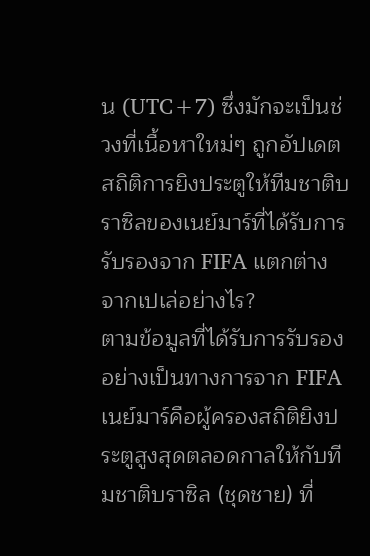น (UTC+7) ซึ่งมักจะเป็นช่วงที่เนื้อหาใหม่ๆ ถูกอัปเดต
สถิติการยิงประตูให้ทีมชาติบราซิลของเนย์มาร์ที่ได้รับการรับรองจาก FIFA แตกต่างจากเปเล่อย่างไร?
ตามข้อมูลที่ได้รับการรับรองอย่างเป็นทางการจาก FIFA เนย์มาร์คือผู้ครองสถิติยิงประตูสูงสุดตลอดกาลให้กับทีมชาติบราซิล (ชุดชาย) ที่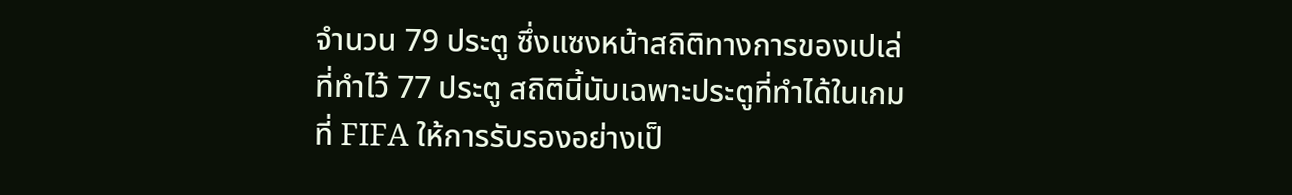จำนวน 79 ประตู ซึ่งแซงหน้าสถิติทางการของเปเล่ที่ทำไว้ 77 ประตู สถิตินี้นับเฉพาะประตูที่ทำได้ในเกมที่ FIFA ให้การรับรองอย่างเป็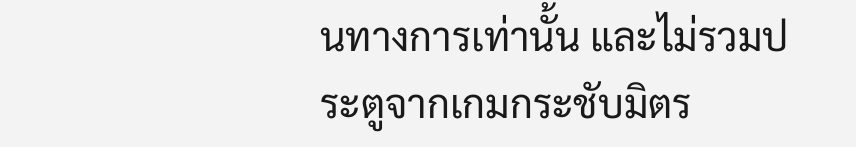นทางการเท่านั้น และไม่รวมประตูจากเกมกระชับมิตร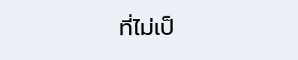ที่ไม่เป็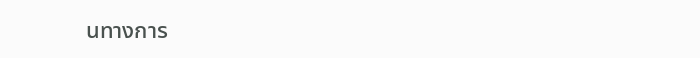นทางการ